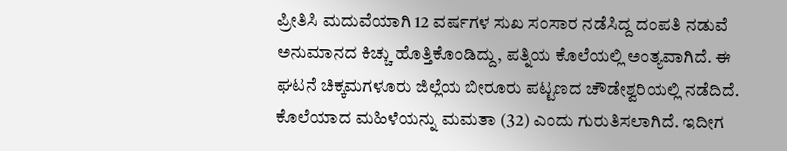ಪ್ರೀತಿಸಿ ಮದುವೆಯಾಗಿ 12 ವರ್ಷಗಳ ಸುಖ ಸಂಸಾರ ನಡೆಸಿದ್ದ ದಂಪತಿ ನಡುವೆ ಅನುಮಾನದ ಕಿಚ್ಚು ಹೊತ್ತಿಕೊಂಡಿದ್ದು, ಪತ್ನಿಯ ಕೊಲೆಯಲ್ಲಿ ಅಂತ್ಯವಾಗಿದೆ. ಈ ಘಟನೆ ಚಿಕ್ಕಮಗಳೂರು ಜಿಲ್ಲೆಯ ಬೀರೂರು ಪಟ್ಟಣದ ಚೌಡೇಶ್ವರಿಯಲ್ಲಿ ನಡೆದಿದೆ.
ಕೊಲೆಯಾದ ಮಹಿಳೆಯನ್ನು ಮಮತಾ (32) ಎಂದು ಗುರುತಿಸಲಾಗಿದೆ. ಇದೀಗ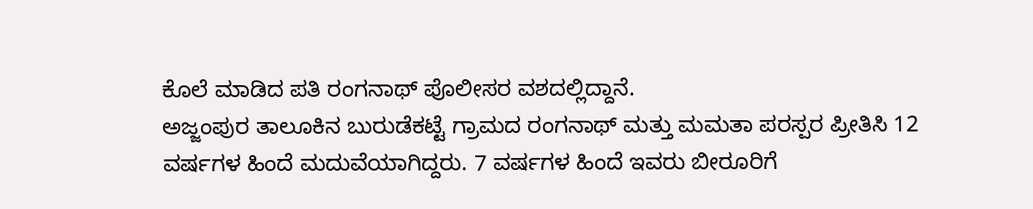ಕೊಲೆ ಮಾಡಿದ ಪತಿ ರಂಗನಾಥ್ ಪೊಲೀಸರ ವಶದಲ್ಲಿದ್ದಾನೆ.
ಅಜ್ಜಂಪುರ ತಾಲೂಕಿನ ಬುರುಡೆಕಟ್ಟೆ ಗ್ರಾಮದ ರಂಗನಾಥ್ ಮತ್ತು ಮಮತಾ ಪರಸ್ಪರ ಪ್ರೀತಿಸಿ 12 ವರ್ಷಗಳ ಹಿಂದೆ ಮದುವೆಯಾಗಿದ್ದರು. 7 ವರ್ಷಗಳ ಹಿಂದೆ ಇವರು ಬೀರೂರಿಗೆ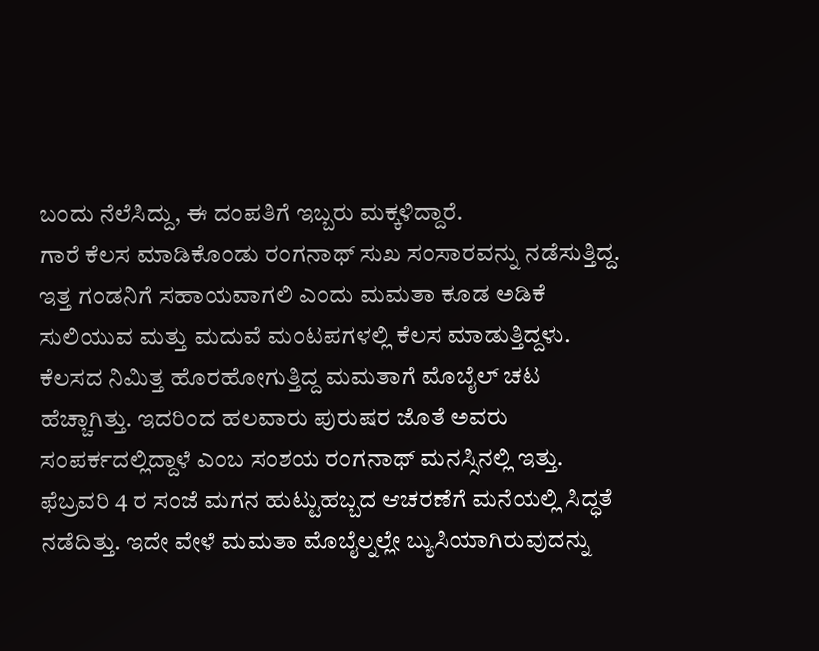ಬಂದು ನೆಲೆಸಿದ್ದು, ಈ ದಂಪತಿಗೆ ಇಬ್ಬರು ಮಕ್ಕಳಿದ್ದಾರೆ.
ಗಾರೆ ಕೆಲಸ ಮಾಡಿಕೊಂಡು ರಂಗನಾಥ್ ಸುಖ ಸಂಸಾರವನ್ನು ನಡೆಸುತ್ತಿದ್ದ. ಇತ್ತ ಗಂಡನಿಗೆ ಸಹಾಯವಾಗಲಿ ಎಂದು ಮಮತಾ ಕೂಡ ಅಡಿಕೆ ಸುಲಿಯುವ ಮತ್ತು ಮದುವೆ ಮಂಟಪಗಳಲ್ಲಿ ಕೆಲಸ ಮಾಡುತ್ತಿದ್ದಳು. ಕೆಲಸದ ನಿಮಿತ್ತ ಹೊರಹೋಗುತ್ತಿದ್ದ ಮಮತಾಗೆ ಮೊಬೈಲ್ ಚಟ ಹೆಚ್ಚಾಗಿತ್ತು. ಇದರಿಂದ ಹಲವಾರು ಪುರುಷರ ಜೊತೆ ಅವರು ಸಂಪರ್ಕದಲ್ಲಿದ್ದಾಳೆ ಎಂಬ ಸಂಶಯ ರಂಗನಾಥ್ ಮನಸ್ಸಿನಲ್ಲಿ ಇತ್ತು.
ಫೆಬ್ರವರಿ 4 ರ ಸಂಜೆ ಮಗನ ಹುಟ್ಟುಹಬ್ಬದ ಆಚರಣೆಗೆ ಮನೆಯಲ್ಲಿ ಸಿದ್ಧತೆ ನಡೆದಿತ್ತು. ಇದೇ ವೇಳೆ ಮಮತಾ ಮೊಬೈಲ್ನಲ್ಲೇ ಬ್ಯುಸಿಯಾಗಿರುವುದನ್ನು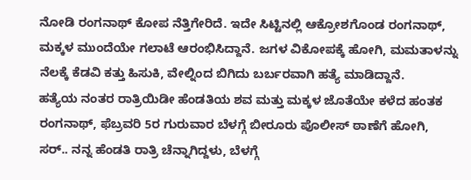ನೋಡಿ ರಂಗನಾಥ್ ಕೋಪ ನೆತ್ತಿಗೇರಿದೆ. ಇದೇ ಸಿಟ್ಟಿನಲ್ಲಿ ಆಕ್ರೋಶಗೊಂಡ ರಂಗನಾಥ್, ಮಕ್ಕಳ ಮುಂದೆಯೇ ಗಲಾಟೆ ಆರಂಭಿಸಿದ್ದಾನೆ. ಜಗಳ ವಿಕೋಪಕ್ಕೆ ಹೋಗಿ, ಮಮತಾಳನ್ನು ನೆಲಕ್ಕೆ ಕೆಡವಿ ಕತ್ತು ಹಿಸುಕಿ, ವೇಲ್ನಿಂದ ಬಿಗಿದು ಬರ್ಬರವಾಗಿ ಹತ್ಯೆ ಮಾಡಿದ್ದಾನೆ.
ಹತ್ಯೆಯ ನಂತರ ರಾತ್ರಿಯಿಡೀ ಹೆಂಡತಿಯ ಶವ ಮತ್ತು ಮಕ್ಕಳ ಜೊತೆಯೇ ಕಳೆದ ಹಂತಕ ರಂಗನಾಥ್, ಫೆಬ್ರವರಿ 5ರ ಗುರುವಾರ ಬೆಳಗ್ಗೆ ಬೀರೂರು ಪೊಲೀಸ್ ಠಾಣೆಗೆ ಹೋಗಿ, ಸರ್.. ನನ್ನ ಹೆಂಡತಿ ರಾತ್ರಿ ಚೆನ್ನಾಗಿದ್ದಳು, ಬೆಳಗ್ಗೆ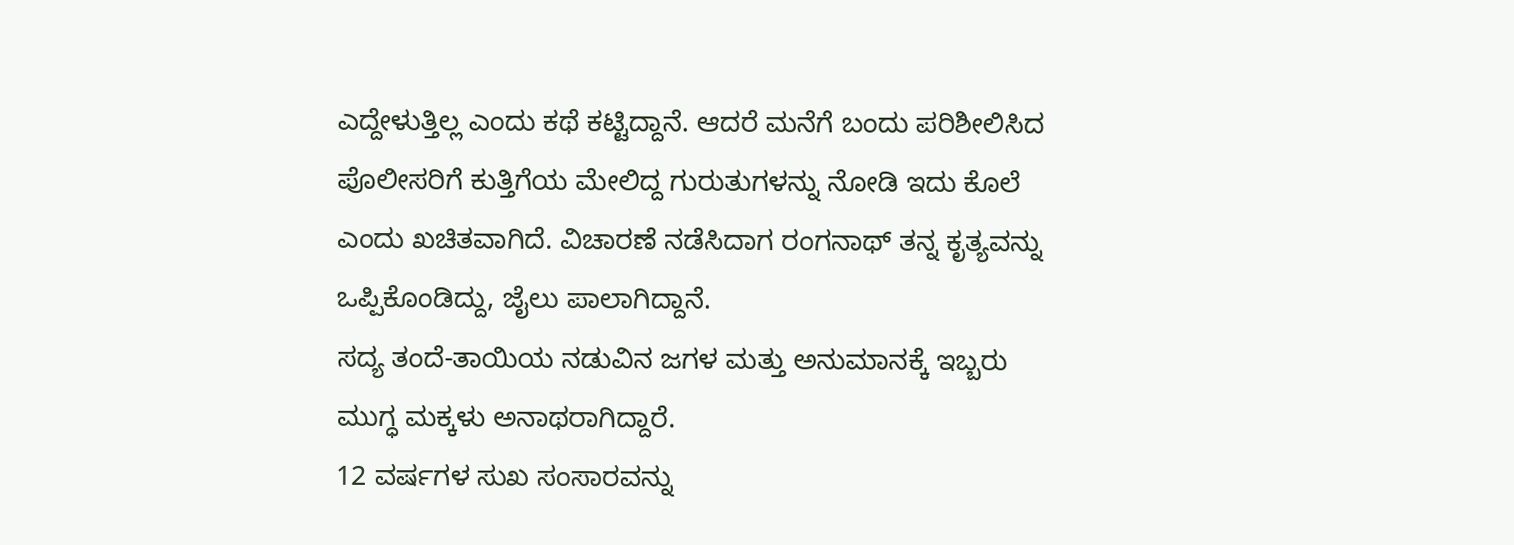ಎದ್ದೇಳುತ್ತಿಲ್ಲ ಎಂದು ಕಥೆ ಕಟ್ಟಿದ್ದಾನೆ. ಆದರೆ ಮನೆಗೆ ಬಂದು ಪರಿಶೀಲಿಸಿದ ಪೊಲೀಸರಿಗೆ ಕುತ್ತಿಗೆಯ ಮೇಲಿದ್ದ ಗುರುತುಗಳನ್ನು ನೋಡಿ ಇದು ಕೊಲೆ ಎಂದು ಖಚಿತವಾಗಿದೆ. ವಿಚಾರಣೆ ನಡೆಸಿದಾಗ ರಂಗನಾಥ್ ತನ್ನ ಕೃತ್ಯವನ್ನು ಒಪ್ಪಿಕೊಂಡಿದ್ದು, ಜೈಲು ಪಾಲಾಗಿದ್ದಾನೆ.
ಸದ್ಯ ತಂದೆ-ತಾಯಿಯ ನಡುವಿನ ಜಗಳ ಮತ್ತು ಅನುಮಾನಕ್ಕೆ ಇಬ್ಬರು ಮುಗ್ಧ ಮಕ್ಕಳು ಅನಾಥರಾಗಿದ್ದಾರೆ.
12 ವರ್ಷಗಳ ಸುಖ ಸಂಸಾರವನ್ನು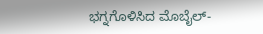ಭಗ್ನಗೊಳಿಸಿದ ಮೊಬೈಲ್-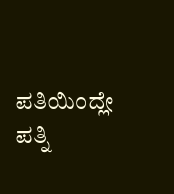ಪತಿಯಿಂದ್ಲೇ ಪತ್ನಿ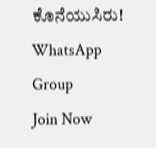ಕೊನೆಯುಸಿರು!
WhatsApp Group
Join Now